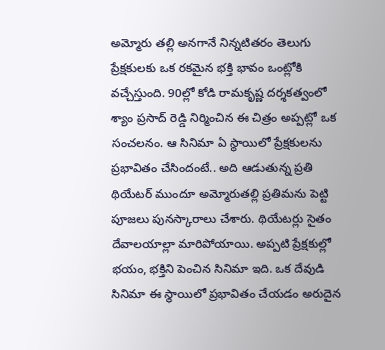అమ్మోరు తల్లి అనగానే నిన్నటితరం తెలుగు ప్రేక్షకులకు ఒక రకమైన భక్తి భావం ఒంట్లోకి వచ్చేస్తుంది. 90ల్లో కోడి రామకృష్ణ దర్శకత్వంలో శ్యాం ప్రసాద్ రెడ్డి నిర్మించిన ఈ చిత్రం అప్పట్లో ఒక సంచలనం. ఆ సినిమా ఏ స్థాయిలో ప్రేక్షకులను ప్రభావితం చేసిందంటే.. అది ఆడుతున్న ప్రతి థియేటర్ ముందూ అమ్మోరుతల్లి ప్రతిమను పెట్టి పూజలు పునస్కారాలు చేశారు. థియేటర్లు సైతం దేవాలయాల్లా మారిపోయాయి. అప్పటి ప్రేక్షకుల్లో భయం, భక్తిని పెంచిన సినిమా ఇది. ఒక దేవుడి సినిమా ఈ స్థాయిలో ప్రభావితం చేయడం అరుదైన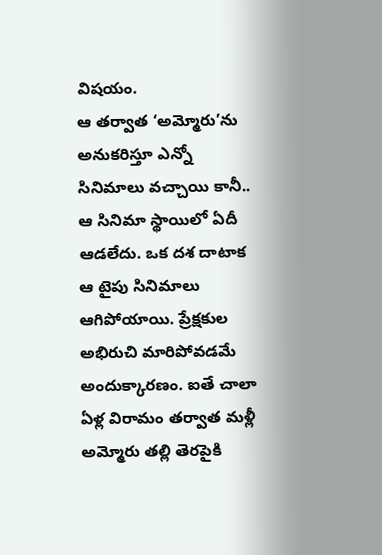విషయం.
ఆ తర్వాత ‘అమ్మోరు’ను అనుకరిస్తూ ఎన్నో సినిమాలు వచ్చాయి కానీ.. ఆ సినిమా స్థాయిలో ఏదీ ఆడలేదు. ఒక దశ దాటాక ఆ టైపు సినిమాలు ఆగిపోయాయి. ప్రేక్షకుల అభిరుచి మారిపోవడమే అందుక్కారణం. ఐతే చాలా ఏళ్ల విరామం తర్వాత మళ్లీ అమ్మోరు తల్లి తెరపైకి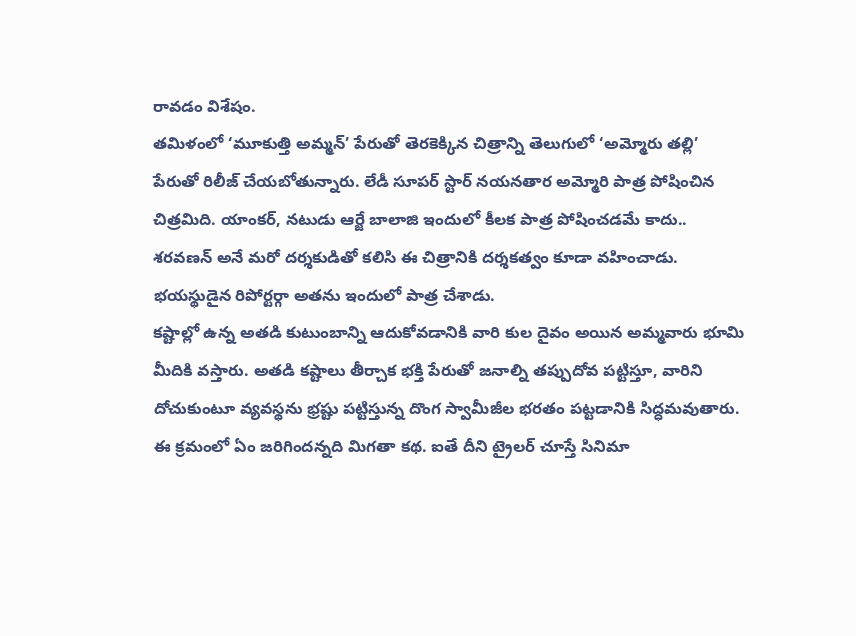రావడం విశేషం.
తమిళంలో ‘మూకుత్తి అమ్మన్’ పేరుతో తెరకెక్కిన చిత్రాన్ని తెలుగులో ‘అమ్మోరు తల్లి’ పేరుతో రిలీజ్ చేయబోతున్నారు. లేడీ సూపర్ స్టార్ నయనతార అమ్మోరి పాత్ర పోషించిన చిత్రమిది. యాంకర్, నటుడు ఆర్జే బాలాజి ఇందులో కీలక పాత్ర పోషించడమే కాదు.. శరవణన్ అనే మరో దర్శకుడితో కలిసి ఈ చిత్రానికి దర్శకత్వం కూడా వహించాడు. భయస్థుడైన రిపోర్టర్గా అతను ఇందులో పాత్ర చేశాడు.
కష్టాల్లో ఉన్న అతడి కుటుంబాన్ని ఆదుకోవడానికి వారి కుల దైవం అయిన అమ్మవారు భూమి మీదికి వస్తారు. అతడి కష్టాలు తీర్చాక భక్తి పేరుతో జనాల్ని తప్పుదోవ పట్టిస్తూ, వారిని దోచుకుంటూ వ్యవస్థను భ్రష్టు పట్టిస్తున్న దొంగ స్వామీజీల భరతం పట్టడానికి సిద్ధమవుతారు. ఈ క్రమంలో ఏం జరిగిందన్నది మిగతా కథ. ఐతే దీని ట్రైలర్ చూస్తే సినిమా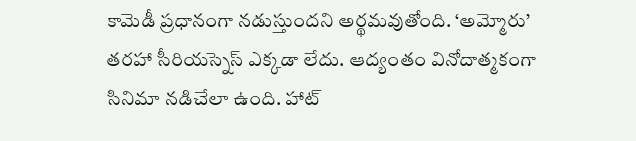కామెడీ ప్రధానంగా నడుస్తుందని అర్థమవుతోంది. ‘అమ్మోరు’ తరహా సీరియస్నెస్ ఎక్కడా లేదు. ఆద్యంతం వినోదాత్మకంగా సినిమా నడిచేలా ఉంది. హాట్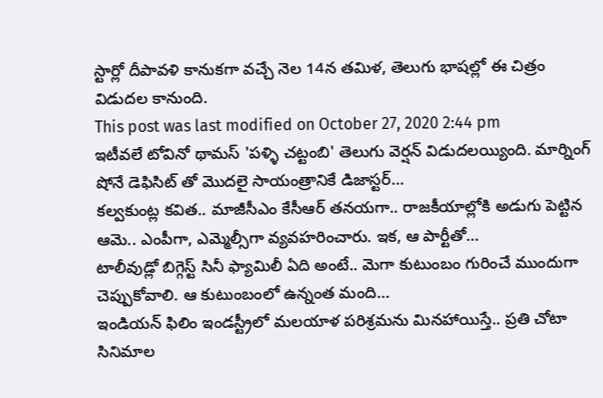స్టార్లో దీపావళి కానుకగా వచ్చే నెల 14న తమిళ, తెలుగు భాషల్లో ఈ చిత్రం విడుదల కానుంది.
This post was last modified on October 27, 2020 2:44 pm
ఇటీవలే టోవినో థామస్ 'పళ్ళి చట్టంబి' తెలుగు వెర్షన్ విడుదలయ్యింది. మార్నింగ్ షోనే డెఫిసిట్ తో మొదలై సాయంత్రానికే డిజాస్టర్…
కల్వకుంట్ల కవిత.. మాజీసీఎం కేసీఆర్ తనయగా.. రాజకీయాల్లోకి అడుగు పెట్టిన ఆమె.. ఎంపీగా, ఎమ్మెల్సీగా వ్యవహరించారు. ఇక, ఆ పార్టీతో…
టాలీవుడ్లో బిగ్గెస్ట్ సినీ ఫ్యామిలీ ఏది అంటే.. మెగా కుటుంబం గురించే ముందుగా చెప్పుకోవాలి. ఆ కుటుంబంలో ఉన్నంత మంది…
ఇండియన్ ఫిలిం ఇండస్ట్రీలో మలయాళ పరిశ్రమను మినహాయిస్తే.. ప్రతి చోటా సినిమాల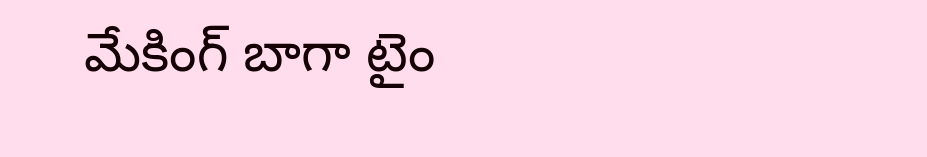మేకింగ్ బాగా టైం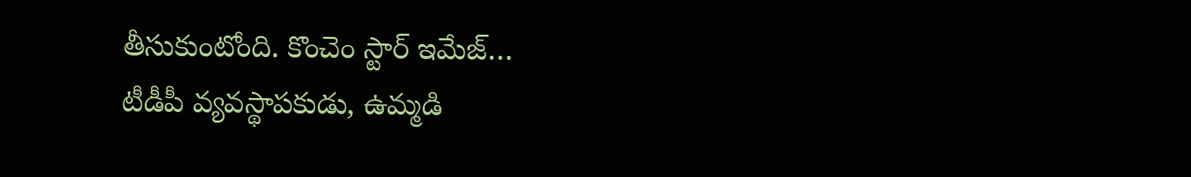తీసుకుంటోంది. కొంచెం స్టార్ ఇమేజ్…
టీడీపీ వ్యవస్థాపకుడు, ఉమ్మడి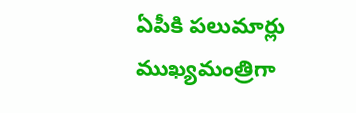ఏపీకి పలుమార్లు ముఖ్యమంత్రిగా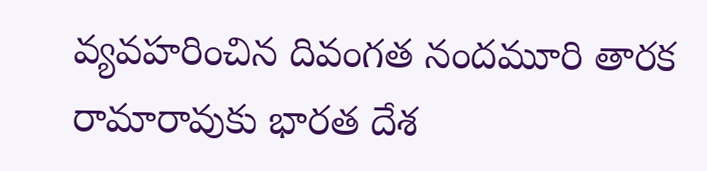వ్యవహరించిన దివంగత నందమూరి తారక రామారావుకు భారత దేశ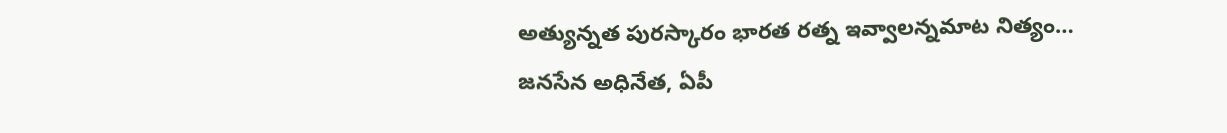అత్యున్నత పురస్కారం భారత రత్న ఇవ్వాలన్నమాట నిత్యం…
జనసేన అధినేత, ఏపీ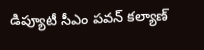డిప్యూటీ సీఎం పవన్ కల్యాణ్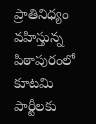ప్రాతినిధ్యం వహిస్తున్న పిఠాపురంలో కూటమి పార్టీలకు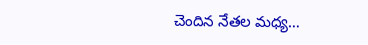చెందిన నేతల మధ్య…